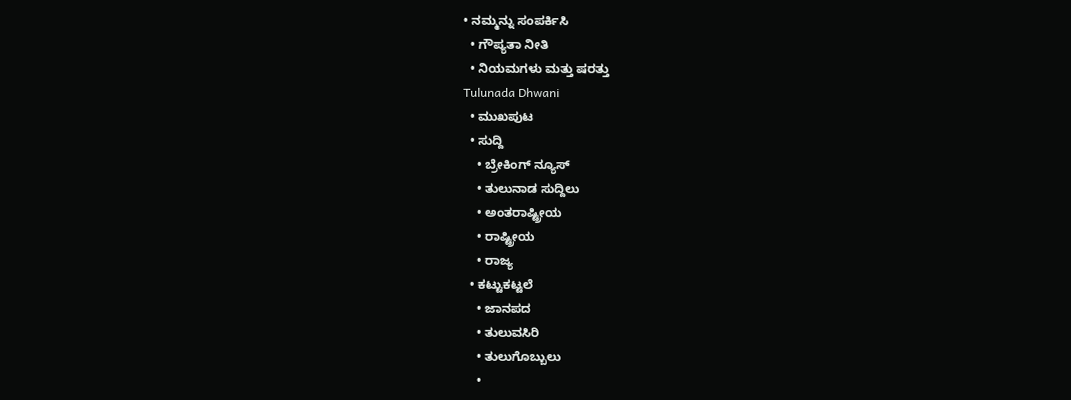• ನಮ್ಮನ್ನು ಸಂಪರ್ಕಿಸಿ
  • ಗೌಪ್ಯತಾ ನೀತಿ
  • ನಿಯಮಗಳು ಮತ್ತು ಷರತ್ತು
Tulunada Dhwani
  • ಮುಖಪುಟ
  • ಸುದ್ದಿ
    • ಬ್ರೇಕಿಂಗ್ ನ್ಯೂಸ್
    • ತುಲುನಾಡ ಸುದ್ದಿಲು
    • ಅಂತರಾಷ್ಟ್ರೀಯ
    • ರಾಷ್ಟ್ರೀಯ
    • ರಾಜ್ಯ
  • ಕಟ್ಟುಕಟ್ಟಲೆ
    • ಜಾನಪದ
    • ತುಲುವಸಿರಿ
    • ತುಲುಗೊಬ್ಬುಲು
    •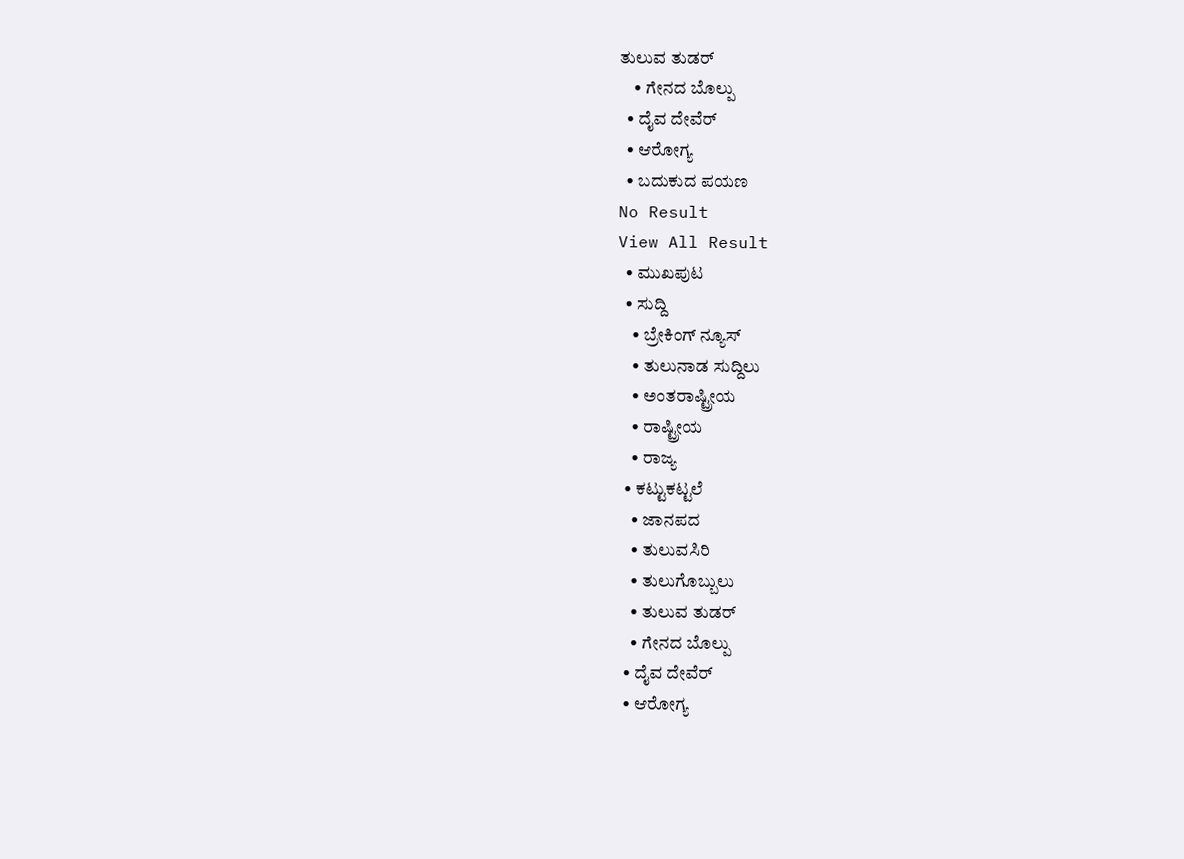ತುಲುವ ತುಡರ್
    • ಗೇನದ ಬೊಲ್ಪು
  • ದೈವ ದೇವೆರ್
  • ಆರೋಗ್ಯ
  • ಬದುಕುದ ಪಯಣ
No Result
View All Result
  • ಮುಖಪುಟ
  • ಸುದ್ದಿ
    • ಬ್ರೇಕಿಂಗ್ ನ್ಯೂಸ್
    • ತುಲುನಾಡ ಸುದ್ದಿಲು
    • ಅಂತರಾಷ್ಟ್ರೀಯ
    • ರಾಷ್ಟ್ರೀಯ
    • ರಾಜ್ಯ
  • ಕಟ್ಟುಕಟ್ಟಲೆ
    • ಜಾನಪದ
    • ತುಲುವಸಿರಿ
    • ತುಲುಗೊಬ್ಬುಲು
    • ತುಲುವ ತುಡರ್
    • ಗೇನದ ಬೊಲ್ಪು
  • ದೈವ ದೇವೆರ್
  • ಆರೋಗ್ಯ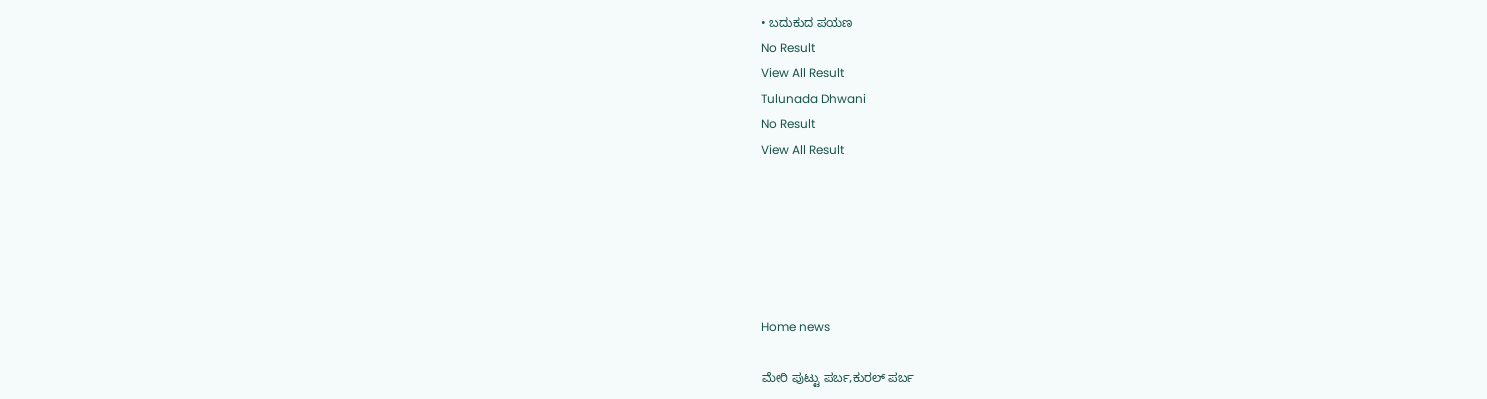• ಬದುಕುದ ಪಯಣ
No Result
View All Result
Tulunada Dhwani
No Result
View All Result






Home news

ಮೇರಿ ಪುಟ್ಟು ಪರ್ಬ,ಕುರಲ್ ಪರ್ಬ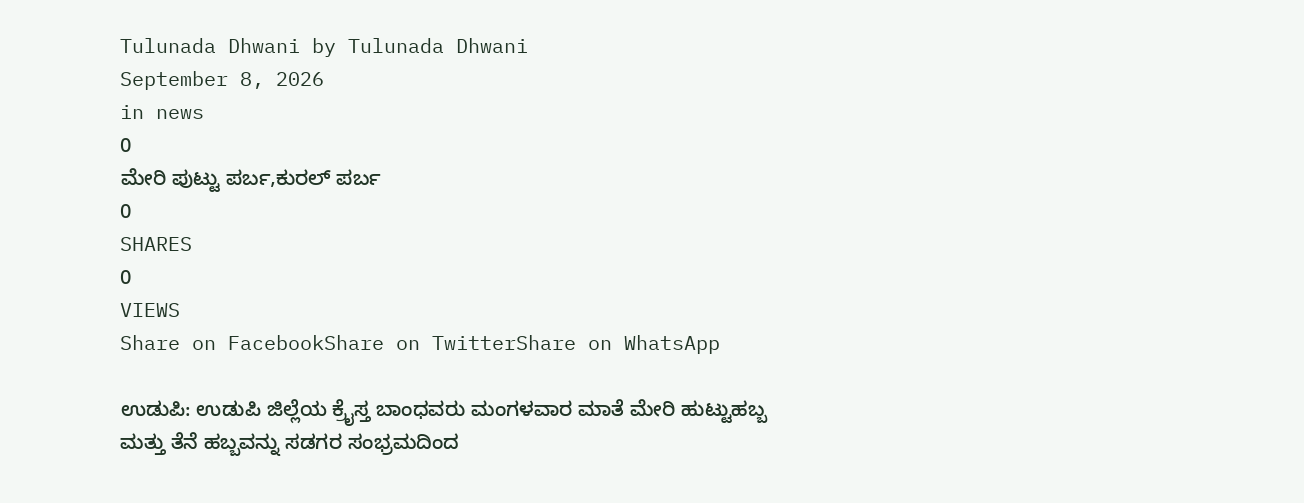Tulunada Dhwani by Tulunada Dhwani
September 8, 2026
in news
0
ಮೇರಿ ಪುಟ್ಟು ಪರ್ಬ,ಕುರಲ್ ಪರ್ಬ
0
SHARES
0
VIEWS
Share on FacebookShare on TwitterShare on WhatsApp

ಉಡುಪಿ: ಉಡುಪಿ ಜಿಲ್ಲೆಯ ಕ್ರೈಸ್ತ ಬಾಂಧವರು ಮಂಗಳವಾರ ಮಾತೆ ಮೇರಿ ಹುಟ್ಟುಹಬ್ಬ ಮತ್ತು ತೆನೆ ಹಬ್ಬವನ್ನು ಸಡಗರ ಸಂಭ್ರಮದಿಂದ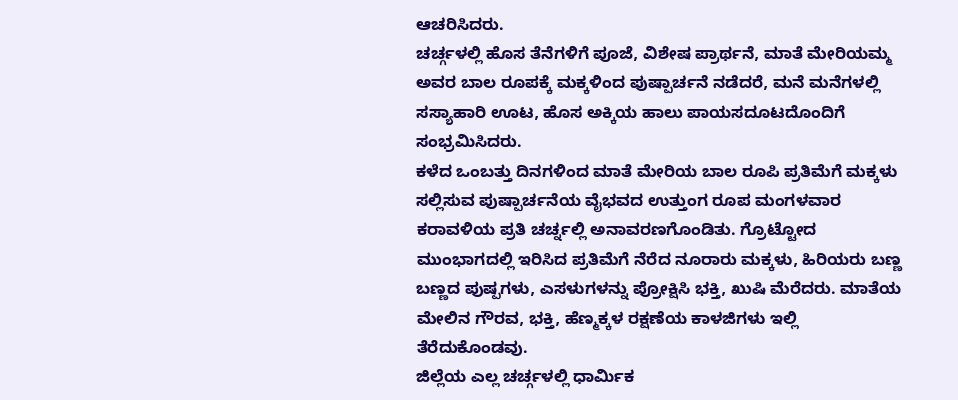ಆಚರಿಸಿದರು.
ಚರ್ಚ್ಗಳಲ್ಲಿ ಹೊಸ ತೆನೆಗಳಿಗೆ ಪೂಜೆ, ವಿಶೇಷ ಪ್ರಾರ್ಥನೆ, ಮಾತೆ ಮೇರಿಯಮ್ಮ ಅವರ ಬಾಲ ರೂಪಕ್ಕೆ ಮಕ್ಕಳಿಂದ ಪುಷ್ಪಾರ್ಚನೆ ನಡೆದರೆ, ಮನೆ ಮನೆಗಳಲ್ಲಿ ಸಸ್ಯಾಹಾರಿ ಊಟ, ಹೊಸ ಅಕ್ಕಿಯ ಹಾಲು ಪಾಯಸದೂಟದೊಂದಿಗೆ ಸಂಭ್ರಮಿಸಿದರು.
ಕಳೆದ ಒಂಬತ್ತು ದಿನಗಳಿಂದ ಮಾತೆ ಮೇರಿಯ ಬಾಲ ರೂಪಿ ಪ್ರತಿಮೆಗೆ ಮಕ್ಕಳು ಸಲ್ಲಿಸುವ ಪುಷ್ಪಾರ್ಚನೆಯ ವೈಭವದ ಉತ್ತುಂಗ ರೂಪ ಮಂಗಳವಾರ ಕರಾವಳಿಯ ಪ್ರತಿ ಚರ್ಚ್ನಲ್ಲಿ ಅನಾವರಣಗೊಂಡಿತು. ಗ್ರೊಟ್ಟೋದ ಮುಂಭಾಗದಲ್ಲಿ ಇರಿಸಿದ ಪ್ರತಿಮೆಗೆ ನೆರೆದ ನೂರಾರು ಮಕ್ಕಳು, ಹಿರಿಯರು ಬಣ್ಣ ಬಣ್ಣದ ಪುಷ್ಪಗಳು, ಎಸಳುಗಳನ್ನು ಪ್ರೋಕ್ಷಿಸಿ ಭಕ್ತಿ, ಖುಷಿ ಮೆರೆದರು. ಮಾತೆಯ ಮೇಲಿನ ಗೌರವ, ಭಕ್ತಿ, ಹೆಣ್ಮಕ್ಕಳ ರಕ್ಷಣೆಯ ಕಾಳಜಿಗಳು ಇಲ್ಲಿ ತೆರೆದುಕೊಂಡವು.
ಜಿಲ್ಲೆಯ ಎಲ್ಲ ಚರ್ಚ್ಗಳಲ್ಲಿ ಧಾರ್ಮಿಕ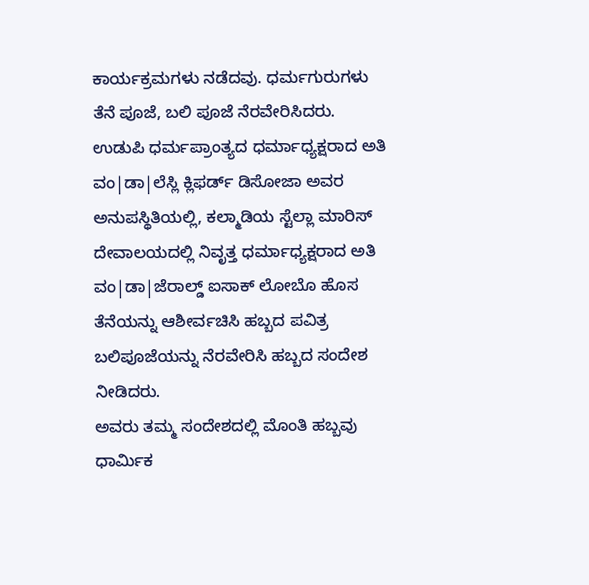ಕಾರ್ಯಕ್ರಮಗಳು ನಡೆದವು. ಧರ್ಮಗುರುಗಳು ತೆನೆ ಪೂಜೆ, ಬಲಿ ಪೂಜೆ ನೆರವೇರಿಸಿದರು. ಉಡುಪಿ ಧರ್ಮಪ್ರಾಂತ್ಯದ ಧರ್ಮಾಧ್ಯಕ್ಷರಾದ ಅತಿ ವಂ|ಡಾ|ಲೆಸ್ಲಿ ಕ್ಲಿಫರ್ಡ್ ಡಿಸೋಜಾ ಅವರ ಅನುಪಸ್ಥಿತಿಯಲ್ಲಿ, ಕಲ್ಮಾಡಿಯ ಸ್ಟೆಲ್ಲಾ ಮಾರಿಸ್ ದೇವಾಲಯದಲ್ಲಿ ನಿವೃತ್ತ ಧರ್ಮಾಧ್ಯಕ್ಷರಾದ ಅತಿ ವಂ|ಡಾ|ಜೆರಾಲ್ಡ್ ಐಸಾಕ್ ಲೋಬೊ ಹೊಸ ತೆನೆಯನ್ನು ಆಶೀರ್ವಚಿಸಿ ಹಬ್ಬದ ಪವಿತ್ರ ಬಲಿಪೂಜೆಯನ್ನು ನೆರವೇರಿಸಿ ಹಬ್ಬದ ಸಂದೇಶ ನೀಡಿದರು.
ಅವರು ತಮ್ಮ ಸಂದೇಶದಲ್ಲಿ ಮೊಂತಿ ಹಬ್ಬವು ಧಾರ್ಮಿಕ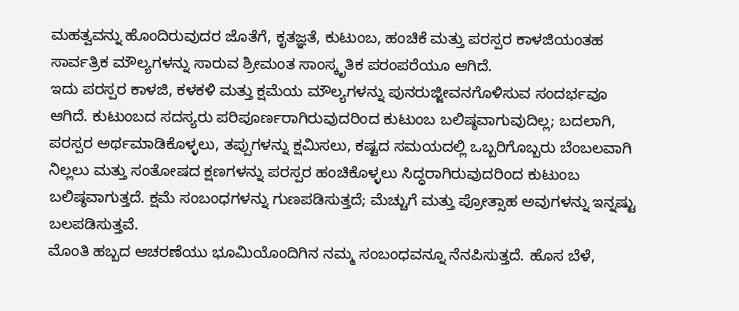ಮಹತ್ವವನ್ನು ಹೊಂದಿರುವುದರ ಜೊತೆಗೆ, ಕೃತಜ್ಞತೆ, ಕುಟುಂಬ, ಹಂಚಿಕೆ ಮತ್ತು ಪರಸ್ಪರ ಕಾಳಜಿಯಂತಹ ಸಾರ್ವತ್ರಿಕ ಮೌಲ್ಯಗಳನ್ನು ಸಾರುವ ಶ್ರೀಮಂತ ಸಾಂಸ್ಕೃತಿಕ ಪರಂಪರೆಯೂ ಆಗಿದೆ.
ಇದು ಪರಸ್ಪರ ಕಾಳಜಿ, ಕಳಕಳಿ ಮತ್ತು ಕ್ಷಮೆಯ ಮೌಲ್ಯಗಳನ್ನು ಪುನರುಜ್ಜೀವನಗೊಳಿಸುವ ಸಂದರ್ಭವೂ ಆಗಿದೆ. ಕುಟುಂಬದ ಸದಸ್ಯರು ಪರಿಪೂರ್ಣರಾಗಿರುವುದರಿಂದ ಕುಟುಂಬ ಬಲಿಷ್ಠವಾಗುವುದಿಲ್ಲ; ಬದಲಾಗಿ, ಪರಸ್ಪರ ಅರ್ಥಮಾಡಿಕೊಳ್ಳಲು, ತಪ್ಪುಗಳನ್ನು ಕ್ಷಮಿಸಲು, ಕಷ್ಟದ ಸಮಯದಲ್ಲಿ ಒಬ್ಬರಿಗೊಬ್ಬರು ಬೆಂಬಲವಾಗಿ ನಿಲ್ಲಲು ಮತ್ತು ಸಂತೋಷದ ಕ್ಷಣಗಳನ್ನು ಪರಸ್ಪರ ಹಂಚಿಕೊಳ್ಳಲು ಸಿದ್ಧರಾಗಿರುವುದರಿಂದ ಕುಟುಂಬ ಬಲಿಷ್ಠವಾಗುತ್ತದೆ. ಕ್ಷಮೆ ಸಂಬಂಧಗಳನ್ನು ಗುಣಪಡಿಸುತ್ತದೆ; ಮೆಚ್ಚುಗೆ ಮತ್ತು ಪ್ರೋತ್ಸಾಹ ಅವುಗಳನ್ನು ಇನ್ನಷ್ಟು ಬಲಪಡಿಸುತ್ತವೆ.
ಮೊಂತಿ ಹಬ್ಬದ ಆಚರಣೆಯು ಭೂಮಿಯೊಂದಿಗಿನ ನಮ್ಮ ಸಂಬಂಧವನ್ನೂ ನೆನಪಿಸುತ್ತದೆ. ಹೊಸ ಬೆಳೆ,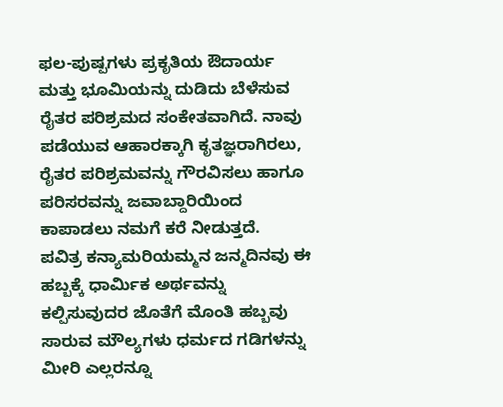ಫಲ-ಪುಷ್ಪಗಳು ಪ್ರಕೃತಿಯ ಔದಾರ್ಯ ಮತ್ತು ಭೂಮಿಯನ್ನು ದುಡಿದು ಬೆಳೆಸುವ ರೈತರ ಪರಿಶ್ರಮದ ಸಂಕೇತವಾಗಿದೆ. ನಾವು ಪಡೆಯುವ ಆಹಾರಕ್ಕಾಗಿ ಕೃತಜ್ಞರಾಗಿರಲು, ರೈತರ ಪರಿಶ್ರಮವನ್ನು ಗೌರವಿಸಲು ಹಾಗೂ ಪರಿಸರವನ್ನು ಜವಾಬ್ದಾರಿಯಿಂದ ಕಾಪಾಡಲು ನಮಗೆ ಕರೆ ನೀಡುತ್ತದೆ.
ಪವಿತ್ರ ಕನ್ಯಾಮರಿಯಮ್ಮನ ಜನ್ಮದಿನವು ಈ ಹಬ್ಬಕ್ಕೆ ಧಾರ್ಮಿಕ ಅರ್ಥವನ್ನು ಕಲ್ಪಿಸುವುದರ ಜೊತೆಗೆ ಮೊಂತಿ ಹಬ್ಬವು ಸಾರುವ ಮೌಲ್ಯಗಳು ಧರ್ಮದ ಗಡಿಗಳನ್ನು ಮೀರಿ ಎಲ್ಲರನ್ನೂ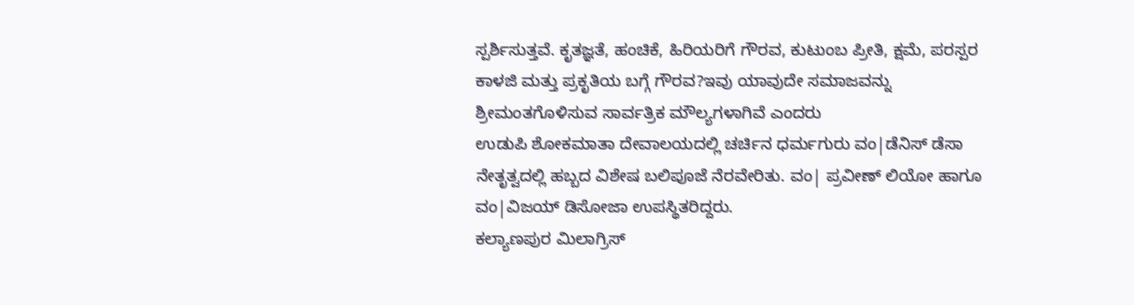ಸ್ಪರ್ಶಿಸುತ್ತವೆ. ಕೃತಜ್ಞತೆ, ಹಂಚಿಕೆ, ಹಿರಿಯರಿಗೆ ಗೌರವ, ಕುಟುಂಬ ಪ್ರೀತಿ, ಕ್ಷಮೆ, ಪರಸ್ಪರ ಕಾಳಜಿ ಮತ್ತು ಪ್ರಕೃತಿಯ ಬಗ್ಗೆ ಗೌರವ?ಇವು ಯಾವುದೇ ಸಮಾಜವನ್ನು ಶ್ರೀಮಂತಗೊಳಿಸುವ ಸಾರ್ವತ್ರಿಕ ಮೌಲ್ಯಗಳಾಗಿವೆ ಎಂದರು
ಉಡುಪಿ ಶೋಕಮಾತಾ ದೇವಾಲಯದಲ್ಲಿ ಚರ್ಚಿನ ಧರ್ಮಗುರು ವಂ|ಡೆನಿಸ್ ಡೆಸಾ ನೇತೃತ್ವದಲ್ಲಿ ಹಬ್ಬದ ವಿಶೇಷ ಬಲಿಪೂಜೆ ನೆರವೇರಿತು. ವಂ| ಪ್ರವೀಣ್ ಲಿಯೋ ಹಾಗೂ ವಂ|ವಿಜಯ್ ಡಿಸೋಜಾ ಉಪಸ್ಥಿತರಿದ್ದರು.
ಕಲ್ಯಾಣಪುರ ಮಿಲಾಗ್ರಿಸ್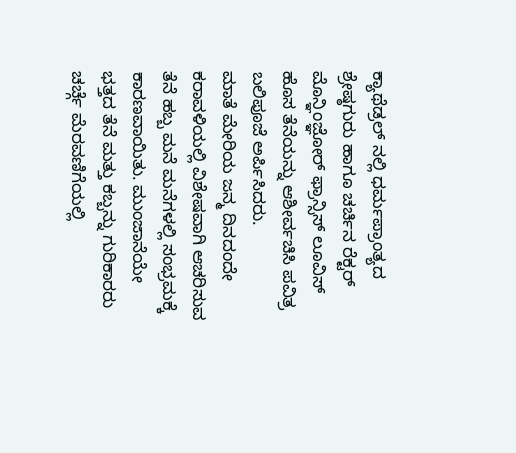ಕ್ಯಾಥೆಡ್ರಲ್ ನಲ್ಲಿ ಧರ್ಮಪ್ರಾಂತ್ಯದ ಶ್ರೇಷ್ಠಗುರು ಹಾಗೂ ಚರ್ಚಿನ ರೆಕ್ಟರ್ ಮೊನ್ಞಿಂಜ್ಞೋರ್ ಫ್ರಾನ್ಸಿಸ್ ಲೂವಿಸ್ ಹೊಸ ತೆನೆಯನ್ನು ಆಶೀರ್ವಚಿಸಿ ಪವಿತ್ರ ಬಲಿಪೂಜೆ ಅರ್ಪಿಸಿದರು.
ಮಾತೆ ಮೇರಿಯ ಜನ್ಮ ದಿನದಂದೇ ಕರಾವಳಿಯಲ್ಲಿ ವಿಶೇಷವಾಗಿ ಆಚರಿಸುವ ತೆನೆ ಹಬ್ಬ ಮನೆ ಮನೆಗಳಲ್ಲಿ ಸಂಭ್ರಮಕ್ಕೆ ಕಾರಣವಾಯಿತು. ಮುಂಜಾನೆಯೇ ಭತ್ತದ ತೆನೆ ಮತ್ತು ಕಬ್ಬನ್ನು ಗುರಿಕಾರರು ಚರ್ಚ್ಗೆ ಮೆರವಣಿಗೆಯಲ್ಲಿ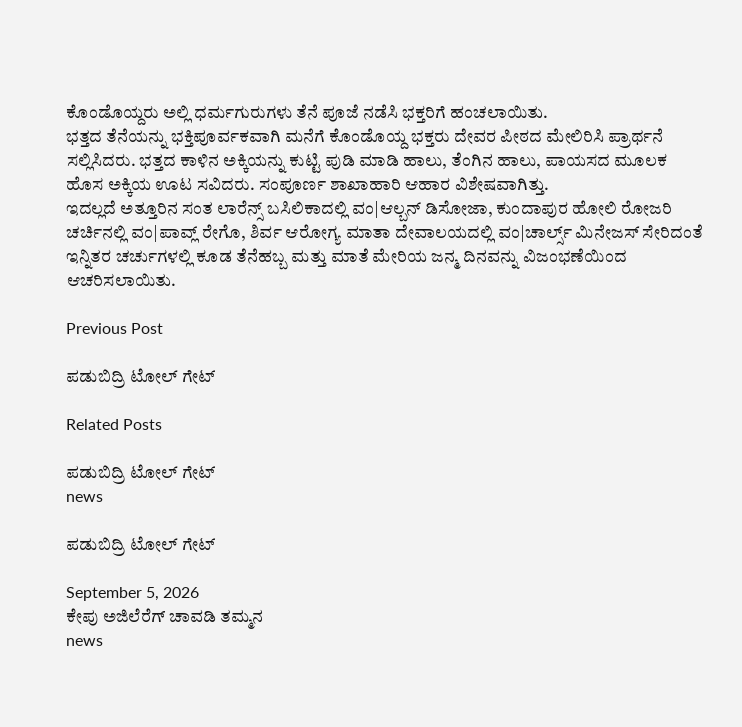ಕೊಂಡೊಯ್ದರು ಅಲ್ಲಿ ಧರ್ಮಗುರುಗಳು ತೆನೆ ಪೂಜೆ ನಡೆಸಿ ಭಕ್ತರಿಗೆ ಹಂಚಲಾಯಿತು.
ಭತ್ತದ ತೆನೆಯನ್ನು ಭಕ್ತಿಪೂರ್ವಕವಾಗಿ ಮನೆಗೆ ಕೊಂಡೊಯ್ದ ಭಕ್ತರು ದೇವರ ಪೀಠದ ಮೇಲಿರಿಸಿ ಪ್ರಾರ್ಥನೆ ಸಲ್ಲಿಸಿದರು. ಭತ್ತದ ಕಾಳಿನ ಅಕ್ಕಿಯನ್ನು ಕುಟ್ಟಿ ಪುಡಿ ಮಾಡಿ ಹಾಲು, ತೆಂಗಿನ ಹಾಲು, ಪಾಯಸದ ಮೂಲಕ ಹೊಸ ಅಕ್ಕಿಯ ಊಟ ಸವಿದರು. ಸಂಪೂರ್ಣ ಶಾಖಾಹಾರಿ ಆಹಾರ ವಿಶೇಷವಾಗಿತ್ತು.
ಇದಲ್ಲದೆ ಅತ್ತೂರಿನ ಸಂತ ಲಾರೆನ್ಸ್ ಬಸಿಲಿಕಾದಲ್ಲಿ ವಂ|ಆಲ್ಬನ್ ಡಿಸೋಜಾ, ಕುಂದಾಪುರ ಹೋಲಿ ರೋಜರಿ ಚರ್ಚಿನಲ್ಲಿ ವಂ|ಪಾವ್ಲ್ ರೇಗೊ, ಶಿರ್ವ ಆರೋಗ್ಯ ಮಾತಾ ದೇವಾಲಯದಲ್ಲಿ ವಂ|ಚಾರ್ಲ್ಸ್ ಮಿನೇಜಸ್ ಸೇರಿದಂತೆ ಇನ್ನಿತರ ಚರ್ಚುಗಳಲ್ಲಿ ಕೂಡ ತೆನೆಹಬ್ಬ ಮತ್ತು ಮಾತೆ ಮೇರಿಯ ಜನ್ಮ ದಿನವನ್ನು ವಿಜಂಭಣೆಯಿಂದ ಆಚರಿಸಲಾಯಿತು.

Previous Post

ಪಡುಬಿದ್ರಿ ಟೋಲ್ ಗೇಟ್

Related Posts

ಪಡುಬಿದ್ರಿ ಟೋಲ್ ಗೇಟ್
news

ಪಡುಬಿದ್ರಿ ಟೋಲ್ ಗೇಟ್

September 5, 2026
ಕೇಪು ಅಜಿಲೆರೆಗ್ ಚಾವಡಿ ತಮ್ಮನ
news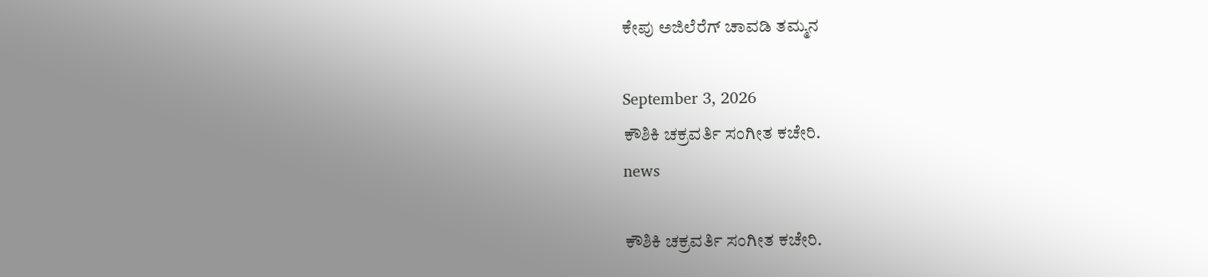ಕೇಪು ಅಜಿಲೆರೆಗ್ ಚಾವಡಿ ತಮ್ಮನ

September 3, 2026
ಕೌಶಿಕಿ ಚಕ್ರವರ್ತಿ ಸಂಗೀತ ಕಚೇರಿ.
news

ಕೌಶಿಕಿ ಚಕ್ರವರ್ತಿ ಸಂಗೀತ ಕಚೇರಿ.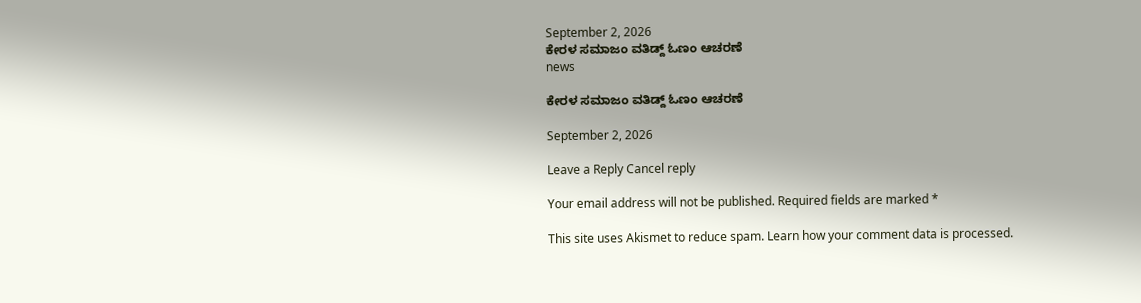September 2, 2026
ಕೇರಳ ಸಮಾಜಂ ವತಿಡ್ದ್ ಓಣಂ ಆಚರಣೆ
news

ಕೇರಳ ಸಮಾಜಂ ವತಿಡ್ದ್ ಓಣಂ ಆಚರಣೆ

September 2, 2026

Leave a Reply Cancel reply

Your email address will not be published. Required fields are marked *

This site uses Akismet to reduce spam. Learn how your comment data is processed.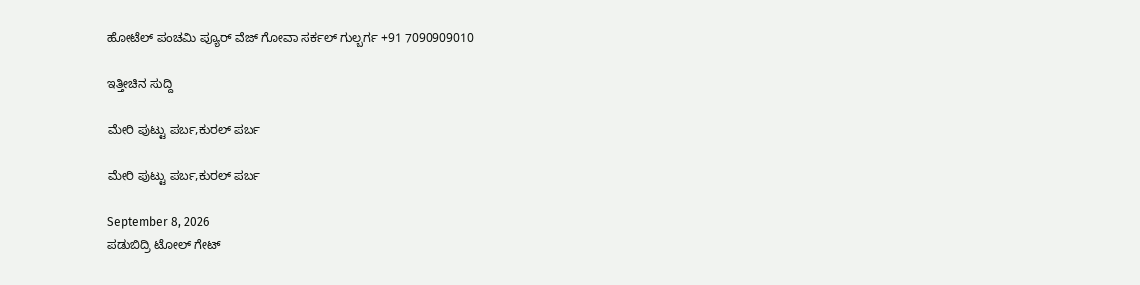ಹೋಟೆಲ್ ಪಂಚಮಿ ಪ್ಯೂರ್ ವೆಜ್ ಗೋವಾ ಸರ್ಕಲ್ ಗುಲ್ಬರ್ಗ +91 7090909010

ಇತ್ತೀಚಿನ ಸುದ್ದಿ

ಮೇರಿ ಪುಟ್ಟು ಪರ್ಬ,ಕುರಲ್ ಪರ್ಬ

ಮೇರಿ ಪುಟ್ಟು ಪರ್ಬ,ಕುರಲ್ ಪರ್ಬ

September 8, 2026
ಪಡುಬಿದ್ರಿ ಟೋಲ್ ಗೇಟ್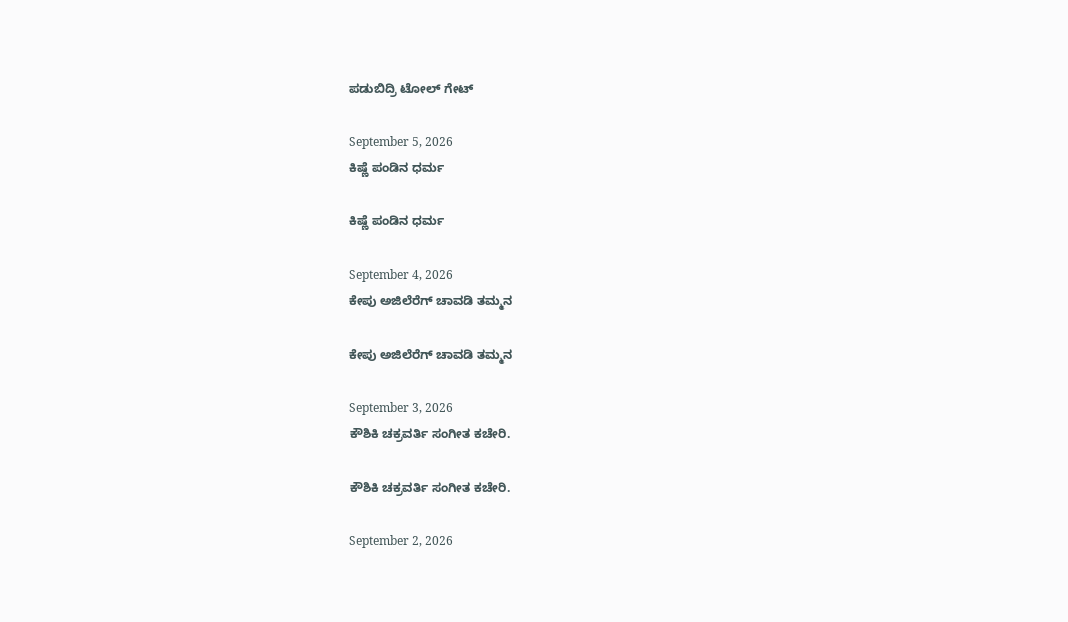ಪಡುಬಿದ್ರಿ ಟೋಲ್ ಗೇಟ್

September 5, 2026
ಕಿಷ್ಣೆ ಪಂಡಿನ ಧರ್ಮ

ಕಿಷ್ಣೆ ಪಂಡಿನ ಧರ್ಮ

September 4, 2026
ಕೇಪು ಅಜಿಲೆರೆಗ್ ಚಾವಡಿ ತಮ್ಮನ

ಕೇಪು ಅಜಿಲೆರೆಗ್ ಚಾವಡಿ ತಮ್ಮನ

September 3, 2026
ಕೌಶಿಕಿ ಚಕ್ರವರ್ತಿ ಸಂಗೀತ ಕಚೇರಿ.

ಕೌಶಿಕಿ ಚಕ್ರವರ್ತಿ ಸಂಗೀತ ಕಚೇರಿ.

September 2, 2026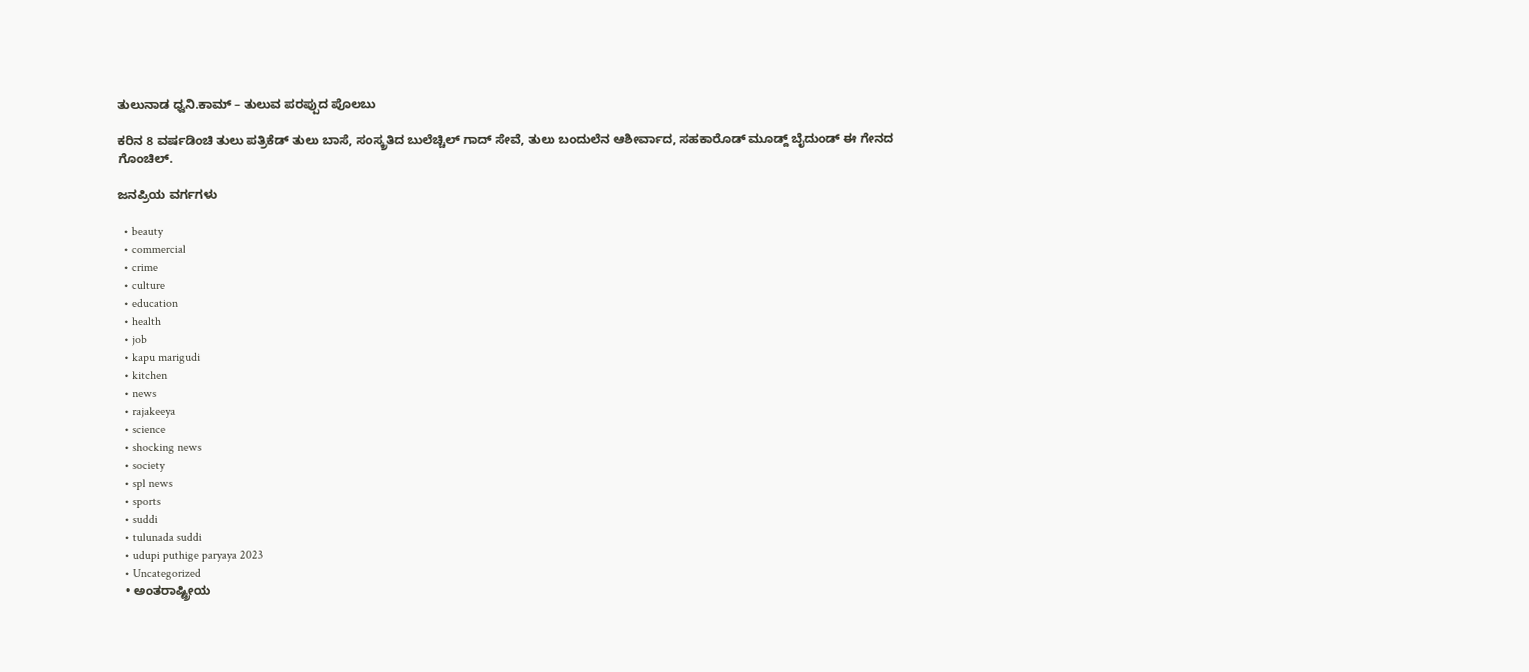ತುಲುನಾಡ ಧ್ವನಿ.ಕಾಮ್ – ತುಲುವ ಪರಪ್ಪುದ ಪೊಲಬು

ಕರಿನ 8 ವರ್ಷಡಿಂಚಿ ತುಲು ಪತ್ರಿಕೆಡ್ ತುಲು ಬಾಸೆ, ಸಂಸ್ಕ್ರತಿದ ಬುಲೆಚ್ಚಿಲ್ ಗಾದ್ ಸೇವೆ, ತುಲು ಬಂದುಲೆನ ಆಶೀರ್ವಾದ, ಸಹಕಾರೊಡ್ ಮೂಡ್ದ್ ಬೈದುಂಡ್ ಈ ಗೇನದ ಗೊಂಚಿಲ್.

ಜನಪ್ರಿಯ ವರ್ಗಗಳು

  • beauty
  • commercial
  • crime
  • culture
  • education
  • health
  • job
  • kapu marigudi
  • kitchen
  • news
  • rajakeeya
  • science
  • shocking news
  • society
  • spl news
  • sports
  • suddi
  • tulunada suddi
  • udupi puthige paryaya 2023
  • Uncategorized
  • ಅಂತರಾಷ್ಟ್ರೀಯ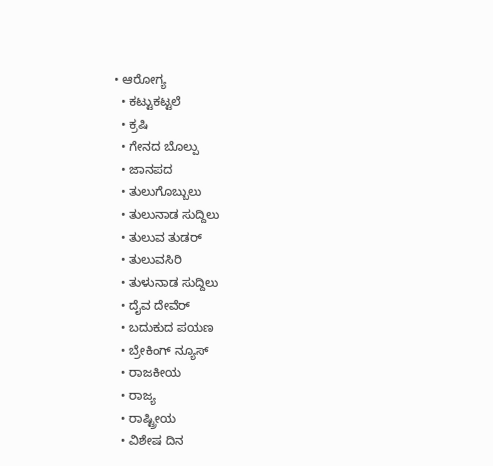• ಆರೋಗ್ಯ
  • ಕಟ್ಟುಕಟ್ಟಲೆ
  • ಕ್ರಷಿ
  • ಗೇನದ ಬೊಲ್ಪು
  • ಜಾನಪದ
  • ತುಲುಗೊಬ್ಬುಲು
  • ತುಲುನಾಡ ಸುದ್ದಿಲು
  • ತುಲುವ ತುಡರ್
  • ತುಲುವಸಿರಿ
  • ತುಳುನಾಡ ಸುದ್ದಿಲು
  • ದೈವ ದೇವೆರ್
  • ಬದುಕುದ ಪಯಣ
  • ಬ್ರೇಕಿಂಗ್ ನ್ಯೂಸ್
  • ರಾಜಕೀಯ
  • ರಾಜ್ಯ
  • ರಾಷ್ಟ್ರೀಯ
  • ವಿಶೇಷ ದಿನ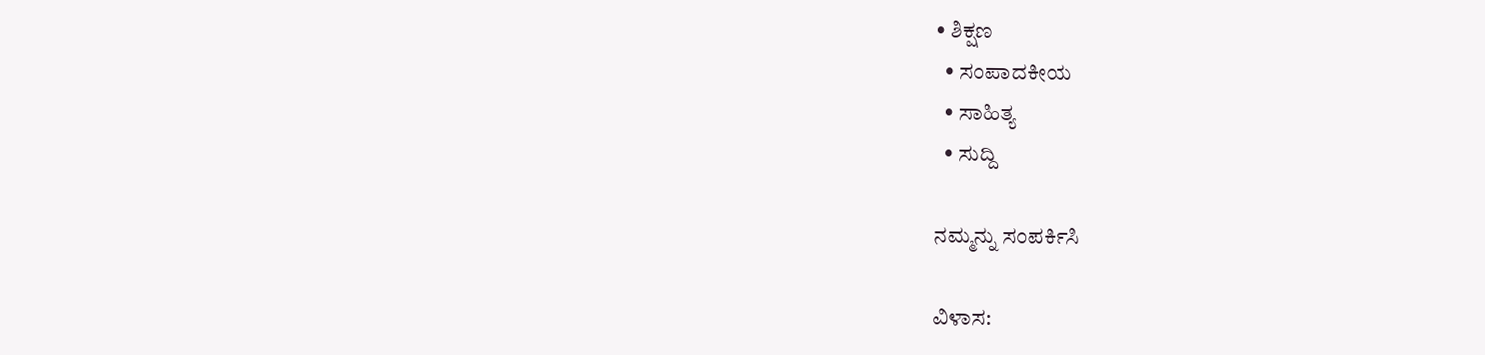• ಶಿಕ್ಷಣ
  • ಸಂಪಾದಕೀಯ
  • ಸಾಹಿತ್ಯ
  • ಸುದ್ದಿ

ನಮ್ಮನ್ನು ಸಂಪರ್ಕಿಸಿ

ವಿಳಾಸ: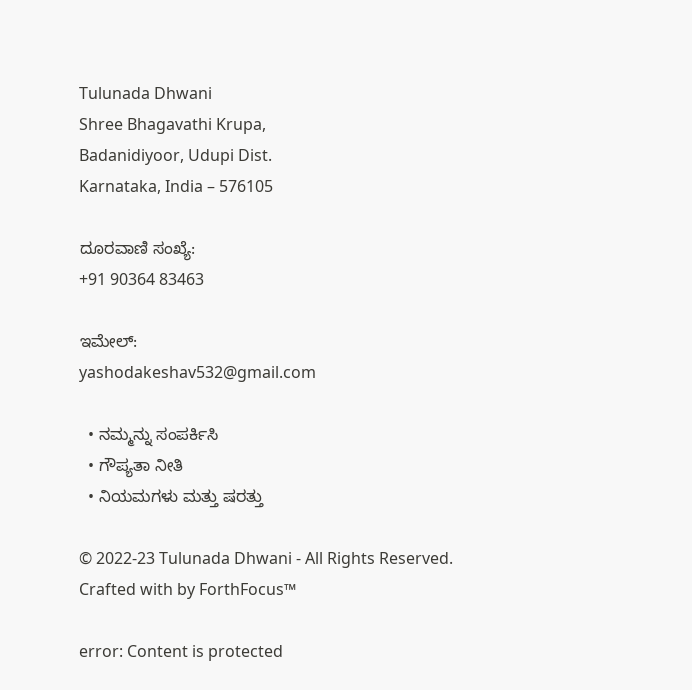Tulunada Dhwani
Shree Bhagavathi Krupa,
Badanidiyoor, Udupi Dist.
Karnataka, India – 576105

ದೂರವಾಣಿ ಸಂಖ್ಯೆ:
+91 90364 83463

ಇಮೇಲ್:
yashodakeshav532@gmail.com

  • ನಮ್ಮನ್ನು ಸಂಪರ್ಕಿಸಿ
  • ಗೌಪ್ಯತಾ ನೀತಿ
  • ನಿಯಮಗಳು ಮತ್ತು ಷರತ್ತು

© 2022-23 Tulunada Dhwani - All Rights Reserved.
Crafted with by ForthFocus™

error: Content is protected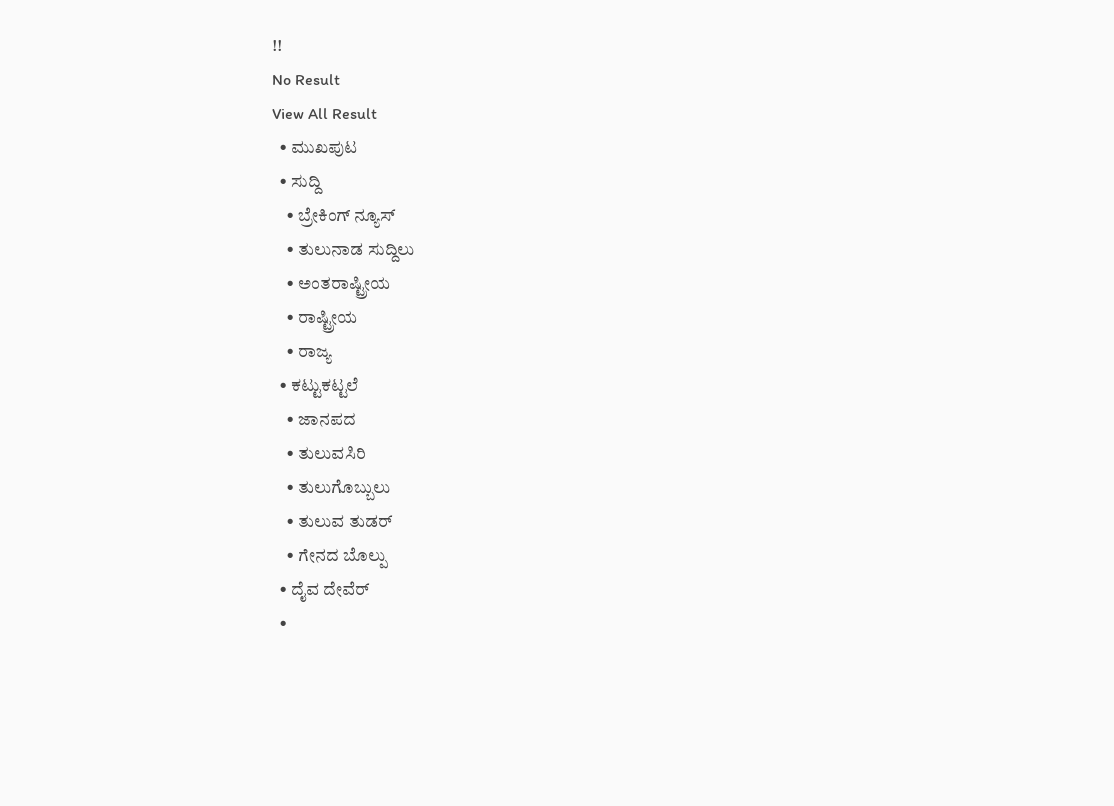!!
No Result
View All Result
  • ಮುಖಪುಟ
  • ಸುದ್ದಿ
    • ಬ್ರೇಕಿಂಗ್ ನ್ಯೂಸ್
    • ತುಲುನಾಡ ಸುದ್ದಿಲು
    • ಅಂತರಾಷ್ಟ್ರೀಯ
    • ರಾಷ್ಟ್ರೀಯ
    • ರಾಜ್ಯ
  • ಕಟ್ಟುಕಟ್ಟಲೆ
    • ಜಾನಪದ
    • ತುಲುವಸಿರಿ
    • ತುಲುಗೊಬ್ಬುಲು
    • ತುಲುವ ತುಡರ್
    • ಗೇನದ ಬೊಲ್ಪು
  • ದೈವ ದೇವೆರ್
  •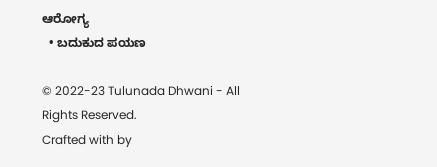ಆರೋಗ್ಯ
  • ಬದುಕುದ ಪಯಣ

© 2022-23 Tulunada Dhwani - All Rights Reserved.
Crafted with by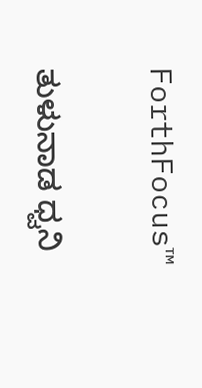ForthFocus™

ತುಳುನಾಡ ಧ್ವನಿ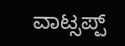ವಾಟ್ಸಪ್ಪ್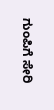ಗುಂಪಿಗೆ ಸೇರಿ